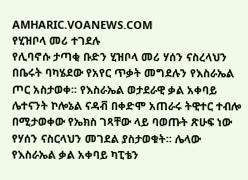AMHARIC.VOANEWS.COM
የሂዝቦላ መሪ ተገደሉ
የሊባኖሱ ታጣቂ ቡድን ሂዝቦላ መሪ ሃሰን ናስረላህን በቤሩት ባካሄደው የአየር ጥቃት መግደሉን የእስራኤል ጦር አስታወቀ፡፡ የእስራኤል ወታደራዊ ቃል አቀባይ ሌተናንት ኮሎኔል ናዳቭ በቀድሞ አጠራሩ ትዊተር ተብሎ በሚታወቀው የኤክስ ገጻቸው ላይ ባወጡት ጽሁፍ ነው የሃሰን ናስርላህን መገደል ያስታወቁት፡፡ ሌላው የእስራኤል ቃል አቀባይ ካፒቴን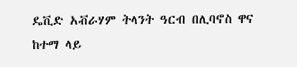ዴቪድ አቭራሃም ትላንት ዓርብ በሊባኖስ ዋና ከተማ ላይ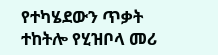የተካሄደውን ጥቃት ተከትሎ የሂዝቦላ መሪ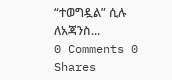“ተወግዷል” ሲሉ ለአጃንስ...
0 Comments 0 Shares